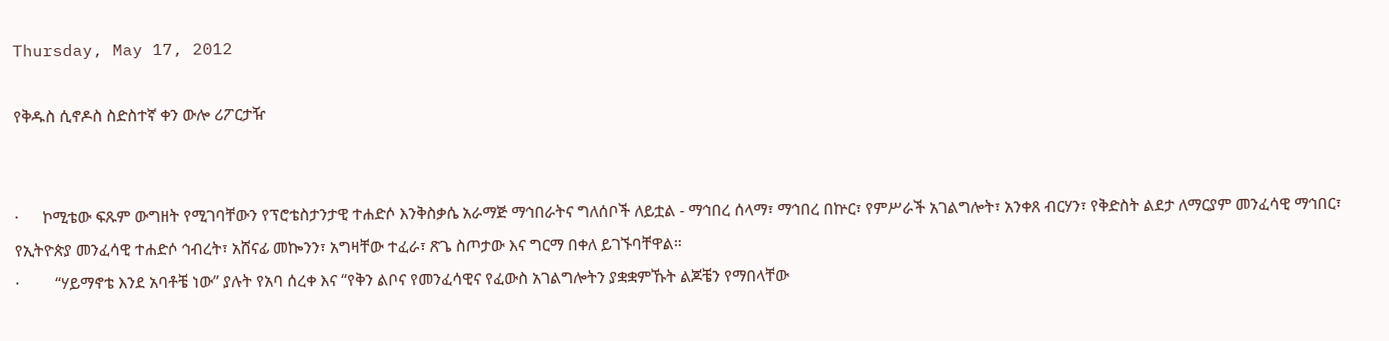Thursday, May 17, 2012

የቅዱስ ሲኖዶስ ስድስተኛ ቀን ውሎ ሪፖርታዥ


·      ኮሚቴው ፍጹም ውግዘት የሚገባቸውን የፕሮቴስታንታዊ ተሐድሶ እንቅስቃሴ አራማጅ ማኅበራትና ግለሰቦች ለይቷል - ማኅበረ ሰላማ፣ ማኅበረ በኵር፣ የምሥራች አገልግሎት፣ አንቀጸ ብርሃን፣ የቅድስት ልደታ ለማርያም መንፈሳዊ ማኅበር፣ የኢትዮጵያ መንፈሳዊ ተሐድሶ ኅብረት፣ አሸናፊ መኰንን፣ አግዛቸው ተፈራ፣ ጽጌ ስጦታው እና ግርማ በቀለ ይገኙባቸዋል።
·         “ሃይማኖቴ እንደ አባቶቼ ነው” ያሉት የአባ ሰረቀ እና “የቅን ልቦና የመንፈሳዊና የፈውስ አገልግሎትን ያቋቋምኹት ልጆቼን የማበላቸው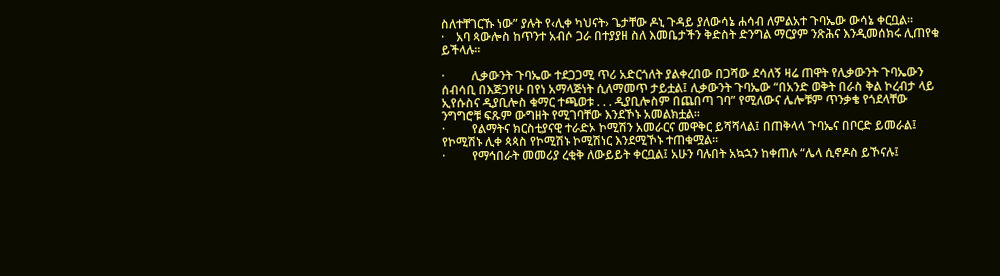ስለተቸገርኹ ነው” ያሉት የ‹ሊቀ ካህናት› ጌታቸው ዶኒ ጉዳይ ያለውሳኔ ሐሳብ ለምልአተ ጉባኤው ውሳኔ ቀርቧል።
·    አባ ጳውሎስ ከጥንተ አብሶ ጋራ በተያያዘ ስለ እመቤታችን ቅድስት ድንግል ማርያም ንጽሕና እንዲመሰክሩ ሊጠየቁ ይችላሉ።

·         ሊቃውንት ጉባኤው ተደጋጋሚ ጥሪ አድርጎለት ያልቀረበው በጋሻው ደሳለኝ ዛሬ ጠዋት የሊቃውንት ጉባኤውን ሰብሳቢ በእጅጋየሁ በየነ አማላጅነት ሲለማመጥ ታይቷል፤ ሊቃውንት ጉባኤው “በአንድ ወቅት በራስ ቅል ኮረብታ ላይ ኢየሱስና ዲያቢሎስ ቁማር ተጫወቱ . . . ዲያቢሎስም በጨበጣ ገባ” የሚለውና ሌሎቹም ጥንቃቄ የጎደላቸው ንግግሮቹ ፍጹም ውግዘት የሚገባቸው እንደኾኑ አመልክቷል።
·         የልማትና ክርስቲያናዊ ተራድኦ ኮሚሽን አመራርና መዋቅር ይሻሻላል፤ በጠቅላላ ጉባኤና በቦርድ ይመራል፤ የኮሚሽኑ ሊቀ ጳጳስ የኮሚሽኑ ኮሚሽነር እንደሚኾኑ ተጠቁሟል።
·         የማኅበራት መመሪያ ረቂቅ ለውይይት ቀርቧል፤ አሁን ባሉበት አኳኋን ከቀጠሉ “ሌላ ሲኖዶስ ይኾናሉ፤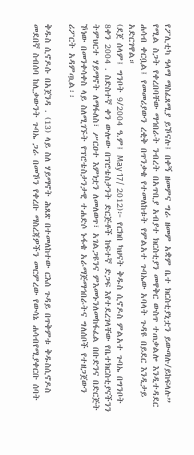የፖሊቲካ ዓላማ ማስፈጸሚያ ይኾናሉ፤ በቀኝ ዘመምና ግራ ዘመም አቋም ቤተ ክርስቲያኒቷን ይውጣሉ/ይከፍላሉ” የሚል ስጋት የቀረበባቸው ማኅበራት ንብረት በአጥቢያ አብያተ ክርስቲያን መዋቅር ውስጥ ተጠቃልሎ እንዲተዳደር ሐሳብ ቀርቧል፤ የመመሪያውን ረቂቅ በጥንቃቄ የተመለከቱት የምልአተ ጉባኤው አባላት ጉዳዩ በይደር እንዲታይ አድርገዋል።
(ደጀ ሰላም፤ ግንቦት 9/2004 ዓ.ም፤ May 17/ 2012)፦ የርክበ ካህናት ቅዱስ ሲኖዶስ ምልአተ ጉባኤ በግንቦት 8ቀን 2004 . ስድስተኛ ቀን ውሎው በፕሮቴስታንት ድርጅቶች ከፍተኛ ድጋፍ እየተደረገላቸው የቤተክርስቲያናችንን ትምህርተ ሃይማኖት ለማፋለስ፣ ሥርዐተ እምነቷን ለመለወጥ፣ አገልጋዩንና ምእመኑንለመከፋፈል በቡድንና በድርጅት ኾነው በመንቀሳቀስ ላይ ስለሚገኙት የፕሮቴስታንታዊ ተሐድሶ ኑፋቄ አራማጅማኅበራትና ግለሰቦች የተዘጋጀውን ሪፖርት አዳምጧል፡፡

ቅዱስ ሲኖዶሱ በአጀንዳ . (13) ላይ ስለ ሃይማኖት ሕጸጽ በተመለከተው ርእሰ ጉዳይ በጥቅምቱ ቅዱስሲኖዶስ መደበኛ ስብሰባ ከሊቃውንት ጉባኤ ጋራ በመኾን የቀረቡ ማስረጃዎችን መርምረው የውሳኔ ሐሳብየሚያቀርቡ ሰባት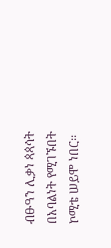ብፁዓን ሊቃነ ጳጳሳት በአባልነት የሚገኙበት ኮሚቴ ሠይሞ ነበር፡፡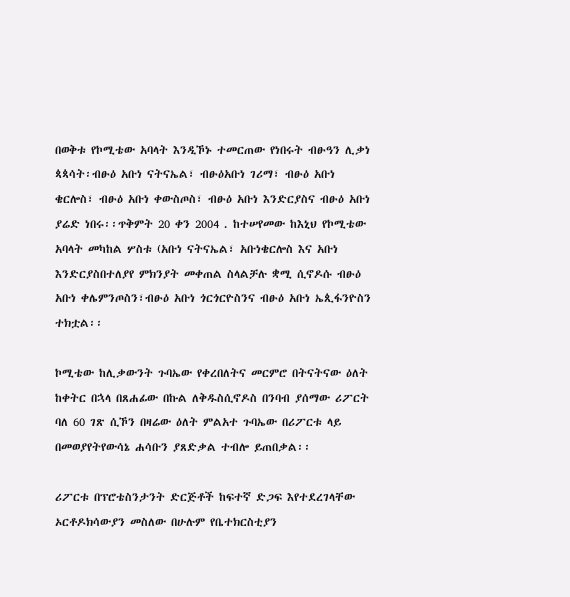በወቅቱ የኮሚቴው አባላት እንዲኾኑ ተመርጠው የነበሩት ብፁዓን ሊቃነ ጳጳሳት፡ብፁዕ አቡነ ናትናኤል፣ ብፁዕአቡነ ገሪማ፣ ብፁዕ አቡነ ቄርሎስ፣ ብፁዕ አቡነ ቀውስጦስ፣ ብፁዕ አቡነ እንድርያስና ብፁዕ አቡነ ያሬድ ነበሩ፡፡ጥቅምት 20 ቀን 2004 . ከተሠየመው ከእኒህ የኮሚቴው አባላት መካከል ሦስቱ (አቡነ ናትናኤል፣ አቡነቄርሎስ እና አቡነ እንድርያስበተለያየ ምክንያት መቀጠል ስላልቻሉ ቋሚ ሲኖዶሱ ብፁዕ አቡነ ቀሌምንጦስን፣ብፁዕ አቡነ ጎርጎርዮስንና ብፁዕ አቡነ ኤጲፋንዮስን ተክቷል፡፡

ኮሚቴው ከሊቃውንት ጉባኤው የቀረበለትና መርምሮ በትናትናው ዕለት ከቀትር በኋላ በጸሐፊው በኩል ለቅዱስሲኖዶስ በንባብ ያሰማው ሪፖርት ባለ 60 ገጽ ሲኾን በዛሬው ዕለት ምልአተ ጉባኤው በሪፖርቱ ላይ በመወያየትየውሳኔ ሐሳቡን ያጸድቃል ተብሎ ይጠበቃል፡፡

ሪፖርቱ በፕሮቴስንታንት ድርጅቶች ከፍተኛ ድጋፍ እየተደረገላቸው ኦርቶዶክሳውያን መስለው በሁሉም የቤተክርስቲያን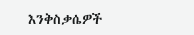እንቅስቃሴዎች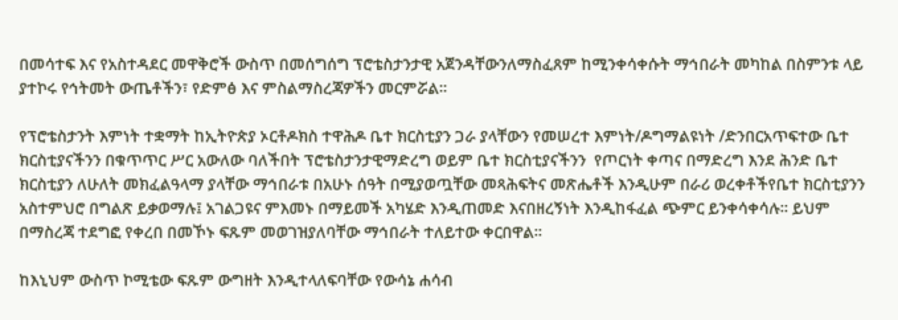በመሳተፍ እና የአስተዳደር መዋቅሮች ውስጥ በመሰግሰግ ፕሮቴስታንታዊ አጀንዳቸውንለማስፈጸም ከሚንቀሳቀሱት ማኅበራት መካከል በስምንቱ ላይ ያተኮሩ የኅትመት ውጤቶችን፣ የድምፅ እና ምስልማስረጃዎችን መርምሯል፡፡

የፕሮቴስታንት እምነት ተቋማት ከኢትዮጵያ ኦርቶዶክስ ተዋሕዶ ቤተ ክርስቲያን ጋራ ያላቸውን የመሠረተ እምነት/ዶግማልዩነት /ድንበርአጥፍተው ቤተ ክርስቲያናችንን በቁጥጥር ሥር አውለው ባለችበት ፕሮቴስታንታዊማድረግ ወይም ቤተ ክርስቲያናችንን  የጦርነት ቀጣና በማድረግ እንደ ሕንድ ቤተ ክርስቲያን ለሁለት መክፈልዓላማ ያላቸው ማኅበራቱ በአሁኑ ሰዓት በሚያወጧቸው መጻሕፍትና መጽሔቶች እንዲሁም በራሪ ወረቀቶችየቤተ ክርስቲያንን አስተምህሮ በግልጽ ይቃወማሉ፤ አገልጋዩና ምእመኑ በማይመች አካሄድ እንዲጠመድ እናበዘረኝነት እንዲከፋፈል ጭምር ይንቀሳቀሳሉ፡፡ ይህም በማስረጃ ተደግፎ የቀረበ በመኾኑ ፍጹም መወገዝያለባቸው ማኅበራት ተለይተው ቀርበዋል፡፡

ከእኒህም ውስጥ ኮሚቴው ፍጹም ውግዘት እንዲተላለፍባቸው የውሳኔ ሐሳብ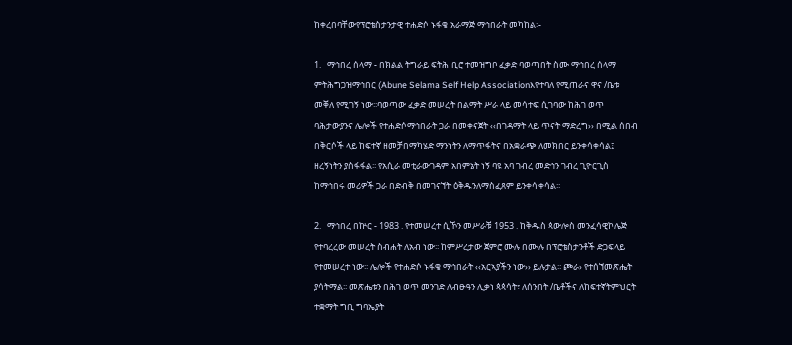ከቀረበባቸውየፕሮቴስታንታዊ ተሐድሶ ኑፋቄ አራማጅ ማኅበራት መካከል፡-

1.   ማኅበረ ሰላማ - በክልል ትግራይ ፍትሕ ቢሮ ተመዝግቦ ፈቃድ ባወጣበት ስሙ ማኅበረ ሰላማ ምትሕግጋዝማኅበር (Abune Selama Self Help Associationእየተባለ የሚጠራና ዋና /ቤቱ መቐለ የሚገኝ ነው፡፡ባወጣው ፈቃድ መሠረት በልማት ሥራ ላይ መሳተፍ ሲገባው ከሕገ ወጥ ባሕታውያንና ሌሎች የተሐድሶማኅበራት ጋራ በመቀናጀት ‹‹በገዳማት ላይ ጥናት ማድረግ›› በሚል ሰበብ በቅርሶች ላይ ከፍተኛ ዘመቻበማካሄድ ማንነትን ለማጥፋትና በአቋራጭ ለመክበር ይንቀሳቀሳል፤ ዘረኝነትን ያስፋፋል፡፡ የአሲራ መቲራውገዳም አበምኔት ነኝ ባዩ አባ ገብረ መድኅን ገብረ ጊዮርጊስ ከማኅበሩ መሪዎች ጋራ በድብቅ በመገናኘት ዕቅዱንለማስፈጸም ይንቀሳቀሳል፡፡

2.   ማኅበረ በኵር - 1983 . የተመሠረተ ሲኾን መሥራቹ 1953 . ከቅዱስ ጳውሎስ መንፈሳዊኮሌጅ የተባረረው መሠረት ስብሐት ለአብ ነው፡፡ ከምሥረታው ጀምሮ ሙሉ በሙሉ በፕሮቴስታንቶች ድጋፍላይ የተመሠረተ ነው፡፡ ሌሎች የተሐድሶ ኑፋቄ ማኅበራት ‹‹አርኣያችን ነው›› ይሉታል፡፡ ጮራ› የተሰኘመጽሔት ያሳትማል፡፡ መጽሔቱን በሕገ ወጥ መንገድ ለብፁዓን ሊቃነ ጳጳሳት፣ ለሰንበት /ቤቶችና ለከፍተኛትምህርት ተቋማት ግቢ ግባኤያት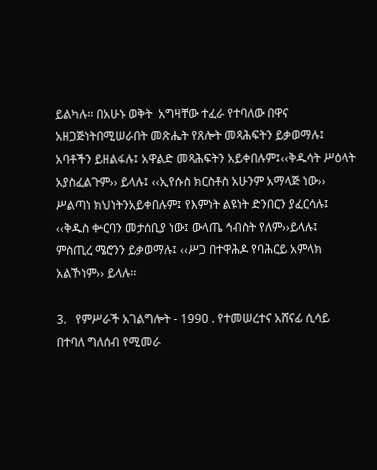ይልካሉ፡፡ በአሁኑ ወቅት  አግዛቸው ተፈራ የተባለው በዋና አዘጋጅነትበሚሠራበት መጽሔት የጸሎት መጻሕፍትን ይቃወማሉ፤ አባቶችን ይዘልፋሉ፤ አዋልድ መጻሕፍትን አይቀበሉም፤‹‹ቅዱሳት ሥዕላት አያስፈልጉም›› ይላሉ፤ ‹‹ኢየሱስ ክርስቶስ አሁንም አማላጅ ነው›› ሥልጣነ ክህነትንአይቀበሉም፤ የእምነት ልዩነት ድንበርን ያፈርሳሉ፤ ‹‹ቅዱስ ቍርባን መታሰቢያ ነው፤ ውላጤ ኅብስት የለም››ይላሉ፤ ምስጢረ ሜሮንን ይቃወማሉ፤ ‹‹ሥጋ በተዋሕዶ የባሕርይ አምላክ አልኾነም›› ይላሉ፡፡

3.   የምሥራች አገልግሎት - 1990 . የተመሠረተና አሸናፊ ሲሳይ በተባለ ግለሰብ የሚመራ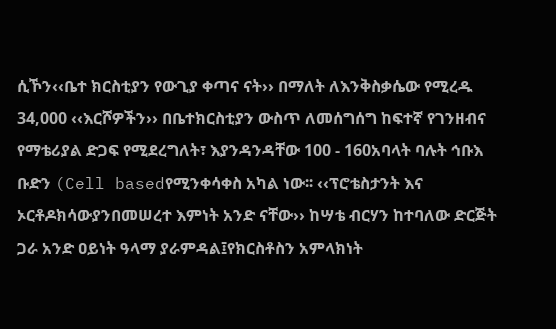ሲኾን‹‹ቤተ ክርስቲያን የውጊያ ቀጣና ናት›› በማለት ለእንቅስቃሴው የሚረዱ 34,000 ‹‹እርሾዎችን›› በቤተክርስቲያን ውስጥ ለመሰግሰግ ከፍተኛ የገንዘብና የማቴሪያል ድጋፍ የሚደረግለት፣ እያንዳንዳቸው 100 - 160አባላት ባሉት ኅቡእ ቡድን (Cell basedየሚንቀሳቀስ አካል ነው፡፡ ‹‹ፕሮቴስታንት እና ኦርቶዶክሳውያንበመሠረተ እምነት አንድ ናቸው›› ከሣቴ ብርሃን ከተባለው ድርጅት ጋራ አንድ ዐይነት ዓላማ ያራምዳል፤የክርስቶስን አምላክነት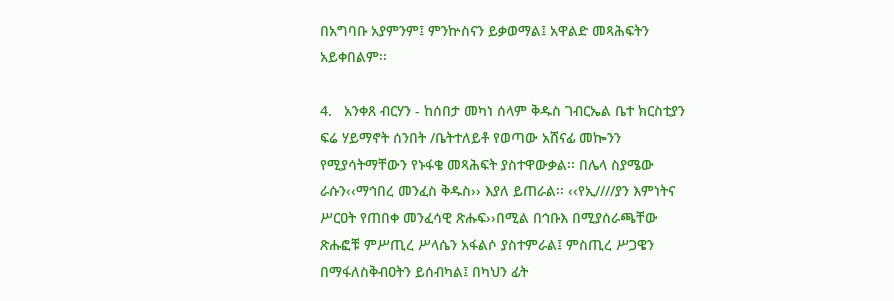በአግባቡ አያምንም፤ ምንኵስናን ይቃወማል፤ አዋልድ መጻሕፍትን አይቀበልም፡፡

4.   አንቀጸ ብርሃን - ከሰበታ መካነ ሰላም ቅዱስ ገብርኤል ቤተ ክርስቲያን ፍሬ ሃይማኖት ሰንበት /ቤትተለይቶ የወጣው አሸናፊ መኰንን የሚያሳትማቸውን የኑፋቄ መጻሕፍት ያስተዋውቃል፡፡ በሌላ ስያሜው ራሱን‹‹ማኅበረ መንፈስ ቅዱስ›› እያለ ይጠራል፡፡ ‹‹የኢ////ያን እምነትና ሥርዐት የጠበቀ መንፈሳዊ ጽሑፍ››በሚል በኅቡእ በሚያሰራጫቸው ጽሑፎቹ ምሥጢረ ሥላሴን አፋልሶ ያስተምራል፤ ምስጢረ ሥጋዌን በማፋለስቅብዐትን ይሰብካል፤ በካህን ፊት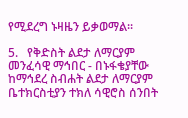የሚደረግ ኑዛዜን ይቃወማል፡፡

5.   የቅድስት ልደታ ለማርያም መንፈሳዊ ማኅበር - በኑፋቄያቸው ከማኅደረ ስብሐት ልደታ ለማርያም ቤተክርስቲያን ተክለ ሳዊሮስ ሰንበት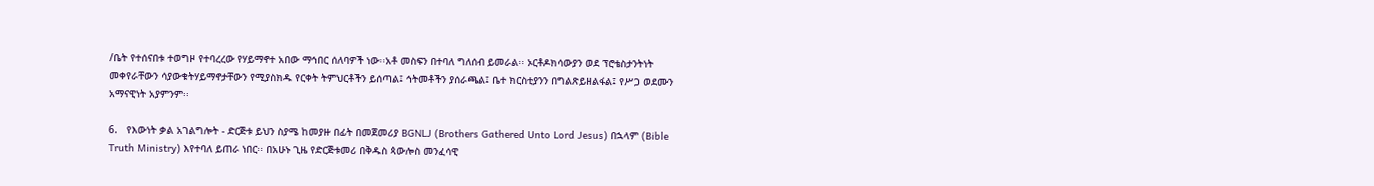/ቤት የተሰናበቱ ተወግዞ የተባረረው የሃይማኖተ አበው ማኅበር ሰለባዎች ነው፡፡አቶ መስፍን በተባለ ግለሰብ ይመራል፡፡ ኦርቶዶክሳውያን ወደ ፕሮቴስታንትነት መቀየራቸውን ሳያውቁትሃይማኖታቸውን የሚያስክዱ የርቀት ትምህርቶችን ይሰጣል፤ ኅትመቶችን ያሰራጫል፤ ቤተ ክርስቲያንን በግልጽይዘልፋል፤ የሥጋ ወደሙን አማናዊነት አያምንም፡፡

6.   የእውነት ቃል አገልግሎት - ድርጅቱ ይህን ስያሜ ከመያዙ በፊት በመጀመሪያ BGNLJ (Brothers Gathered Unto Lord Jesus) በኋላም (Bible Truth Ministry) እየተባለ ይጠራ ነበር፡፡ በአሁኑ ጊዜ የድርጅቱመሪ በቅዱስ ጳውሎስ መንፈሳዊ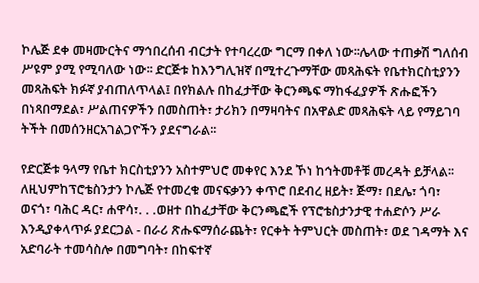ኮሌጅ ደቀ መዛሙርትና ማኅበረሰብ ብርታት የተባረረው ግርማ በቀለ ነው፡፡ሌላው ተጠቃሽ ግለሰብ ሥዩም ያሚ የሚባለው ነው፡፡ ድርጅቱ ከእንግሊዝኛ በሚተረጉማቸው መጻሕፍት የቤተክርስቲያንን መጻሕፍት ክፉኛ ያብጠለጥላል፤ በየክልሉ በከፈታቸው ቅርንጫፍ ማከፋፈያዎች ጽሑፎችን በነጻበማደል፣ ሥልጠናዎችን በመስጠት፣ ታሪክን በማዛባትና በአዋልድ መጻሕፍት ላይ የማይገባ ትችት በመሰንዘርአገልጋዮችን ያደናግራል፡፡

የድርጅቱ ዓላማ የቤተ ክርስቲያንን አስተምህሮ መቀየር እንደ ኾነ ከኅትመቶቹ መረዳት ይቻላል፡፡ ለዚህምከፕሮቴስንታን ኮሌጅ የተመረቁ መናፍቃንን ቀጥሮ በደብረ ዘይት፣ ጅማ፣ በደሌ፣ ጎባ፣ ወናጎ፣ ባሕር ዳር፣ ሐዋሳ፣. . .ወዘተ በከፈታቸው ቅርንጫፎች የፕሮቴስታንታዊ ተሐድሶን ሥራ እንዲያቀላጥፉ ያደርጋል - በራሪ ጽሑፍማሰራጨት፣ የርቀት ትምህርት መስጠት፣ ወደ ገዳማት እና አድባራት ተመሳስሎ በመግባት፣ በከፍተኛ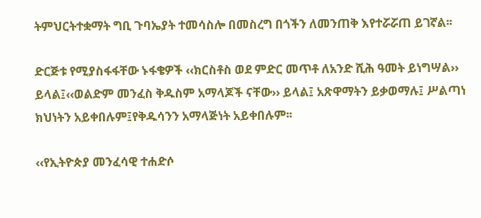ትምህርትተቋማት ግቢ ጉባኤያት ተመሳስሎ በመስረግ በጎችን ለመንጠቅ እየተሯሯጠ ይገኛል፡፡

ድርጅቱ የሚያስፋፋቸው ኑፋቄዎች ‹‹ክርስቶስ ወደ ምድር መጥቶ ለአንድ ሺሕ ዓመት ይነግሣል›› ይላል፤‹‹ወልድም መንፈስ ቅዱስም አማላጆች ናቸው›› ይላል፤ አጽዋማትን ይቃወማሉ፤ ሥልጣነ ክህነትን አይቀበሉም፤የቅዱሳንን አማላጅነት አይቀበሉም፡፡

‹‹የኢትዮጵያ መንፈሳዊ ተሐድሶ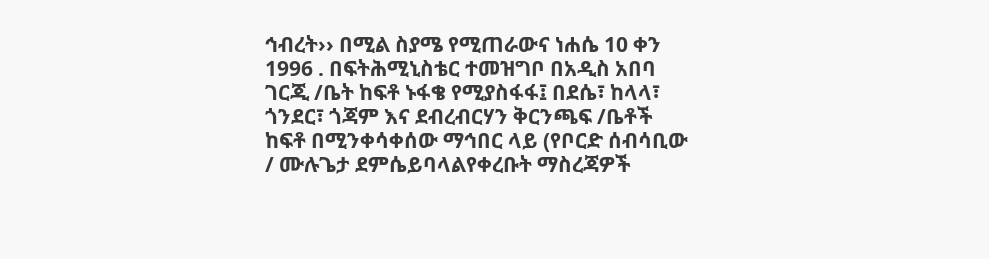ኅብረት›› በሚል ስያሜ የሚጠራውና ነሐሴ 10 ቀን 1996 . በፍትሕሚኒስቴር ተመዝግቦ በአዲስ አበባ ገርጂ /ቤት ከፍቶ ኑፋቄ የሚያስፋፋ፤ በደሴ፣ ከላላ፣ ጎንደር፣ ጎጃም እና ደብረብርሃን ቅርንጫፍ /ቤቶች ከፍቶ በሚንቀሳቀሰው ማኅበር ላይ (የቦርድ ሰብሳቢው / ሙሉጌታ ደምሴይባላልየቀረቡት ማስረጃዎች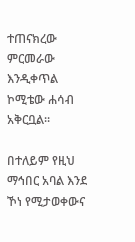ተጠናክረው ምርመራው እንዲቀጥል ኮሚቴው ሐሳብ አቅርቧል፡፡

በተለይም የዚህ ማኅበር አባል እንደ ኾነ የሚታወቀውና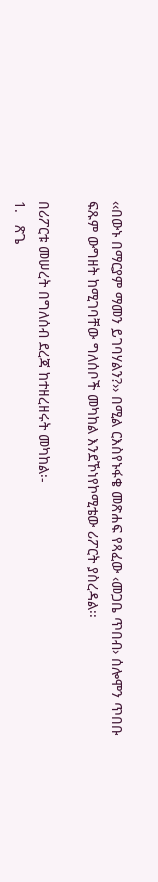‹‹በውኑ በማርያም ማመን ይገባሃልን?›› በሚል ርእስየኑፋቄ መጽሐፍ የጻፈው ‹መጋቤ ጥበብ› ሰሎሞን ጥበቡ ፍጹም ውግዘት ከሚገባቸው ግለሰቦች መካከል እንደኾነየኮሚቴው ሪፖርት ያስረዳል፡፡

በሪፖርቱ መሠረት በግለሰብ ደረጃ ከተዘረዘሩት መካከል፡-
1.   ጽጌ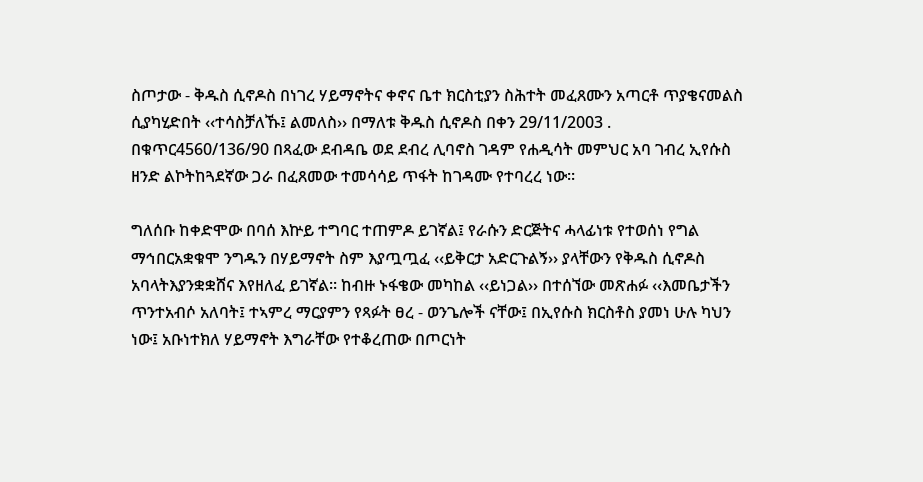ስጦታው - ቅዱስ ሲኖዶስ በነገረ ሃይማኖትና ቀኖና ቤተ ክርስቲያን ስሕተት መፈጸሙን አጣርቶ ጥያቄናመልስ ሲያካሂድበት ‹‹ተሳስቻለኹ፤ ልመለስ›› በማለቱ ቅዱስ ሲኖዶስ በቀን 29/11/2003 . በቁጥር4560/136/90 በጻፈው ደብዳቤ ወደ ደብረ ሊባኖስ ገዳም የሐዲሳት መምህር አባ ገብረ ኢየሱስ ዘንድ ልኮትከጓደኛው ጋራ በፈጸመው ተመሳሳይ ጥፋት ከገዳሙ የተባረረ ነው፡፡

ግለሰቡ ከቀድሞው በባሰ እኵይ ተግባር ተጠምዶ ይገኛል፤ የራሱን ድርጅትና ሓላፊነቱ የተወሰነ የግል ማኅበርአቋቁሞ ንግዱን በሃይማኖት ስም እያጧጧፈ ‹‹ይቅርታ አድርጉልኝ›› ያላቸውን የቅዱስ ሲኖዶስ አባላትእያንቋቋሸና እየዘለፈ ይገኛል፡፡ ከብዙ ኑፋቄው መካከል ‹‹ይነጋል›› በተሰኘው መጽሐፉ ‹‹እመቤታችን ጥንተአብሶ አለባት፤ ተኣምረ ማርያምን የጻፉት ፀረ - ወንጌሎች ናቸው፤ በኢየሱስ ክርስቶስ ያመነ ሁሉ ካህን ነው፤ አቡነተክለ ሃይማኖት እግራቸው የተቆረጠው በጦርነት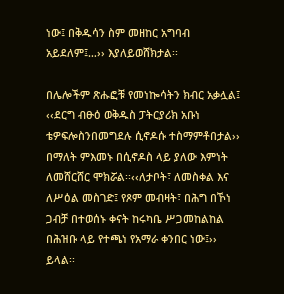ነው፤ በቅዱሳን ስም መዘከር አግባብ አይደለም፤…›› እያለይወሸክታል፡፡

በሌሎችም ጽሑፎቹ የመነኰሳትን ክብር አቃሏል፤ ‹‹ደርግ ብፁዕ ወቅዱስ ፓትርያሪክ አቡነ ቴዎፍሎስንበመግደሉ ሲኖዶሱ ተስማምቶበታል›› በማለት ምእመኑ በሲኖዶስ ላይ ያለው እምነት ለመሸርሸር ሞክሯል፡፡‹‹ለታቦት፣ ለመስቀል እና ለሥዕል መስገድ፤ የጾም መብዛት፣ በሕግ በኾነ ጋብቻ በተወሰኑ ቀናት ከሩካቤ ሥጋመከልከል በሕዝቡ ላይ የተጫነ የአማራ ቀንበር ነው፤›› ይላል፡፡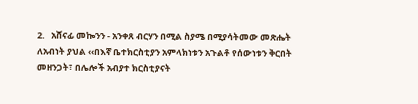2.   አሸናፊ መኰንን - አንቀጸ ብርሃን በሚል ስያሜ በሚያሳትመው መጽሔት ለአብነት ያህል ‹‹በእኛ ቤተክርስቲያን አምላክነቱን አጉልቶ የሰውነቱን ቅርበት መዘንጋት፣ በሌሎች አብያተ ክርስቲያናት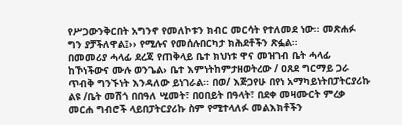የሥጋውንቅርበት አግንኖ የመለኮቱን ክብር መርሳት የተለመደ ነው፡፡ መጽሐፉ ግን ያቻችለዋል፤›› የሚሉና የመሰሉበርካታ ክሕደቶችን ጽፏል፡፡
በመመሪያ ሓላፊ ደረጃ የጠቅላይ ቤተ ክህነቱ ዋና መዝገብ ቤት ሓላፊ ከኾነችውና ሙሉ ወንጌል› ቤተ እምነትከምታዘወትረው / ዐጸደ ግርማይ ጋራ ጥብቅ ግንኙነት እንዳለው ይነገራል፡፡ በወ/ እጅጋየሁ በየነ አማካይነትበፓትርያሪኩ ልዩ /ቤት መሽጎ በበዓለ ሢመት፣ በዐበይት በዓላት፣ በደቀ መዛሙርት ምረቃ መርሐ ግብሮች ላይበፓትርያሪኩ ስም የሚተላለፉ መልእክቶችን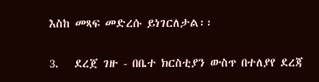እስከ መጻፍ መድረሱ ይነገርለታል፡፡

3.   ደረጀ ገዙ - በቤተ ክርስቲያን ውስጥ በተለያየ ደረጃ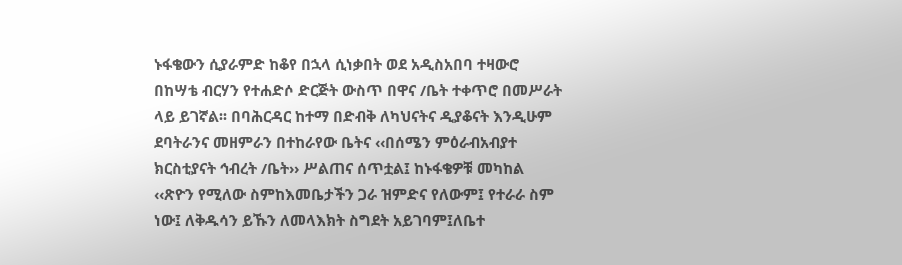ኑፋቄውን ሲያራምድ ከቆየ በኋላ ሲነቃበት ወደ አዲስአበባ ተዛውሮ በከሣቴ ብርሃን የተሐድሶ ድርጅት ውስጥ በዋና /ቤት ተቀጥሮ በመሥራት ላይ ይገኛል፡፡ በባሕርዳር ከተማ በድብቅ ለካህናትና ዲያቆናት እንዲሁም ደባትራንና መዘምራን በተከራየው ቤትና ‹‹በሰሜን ምዕራብአብያተ ክርስቲያናት ኅብረት /ቤት›› ሥልጠና ሰጥቷል፤ ከኑፋቄዎቹ መካከል ‹‹ጽዮን የሚለው ስምከእመቤታችን ጋራ ዝምድና የለውም፤ የተራራ ስም ነው፤ ለቅዱሳን ይኹን ለመላእክት ስግደት አይገባም፤ለቤተ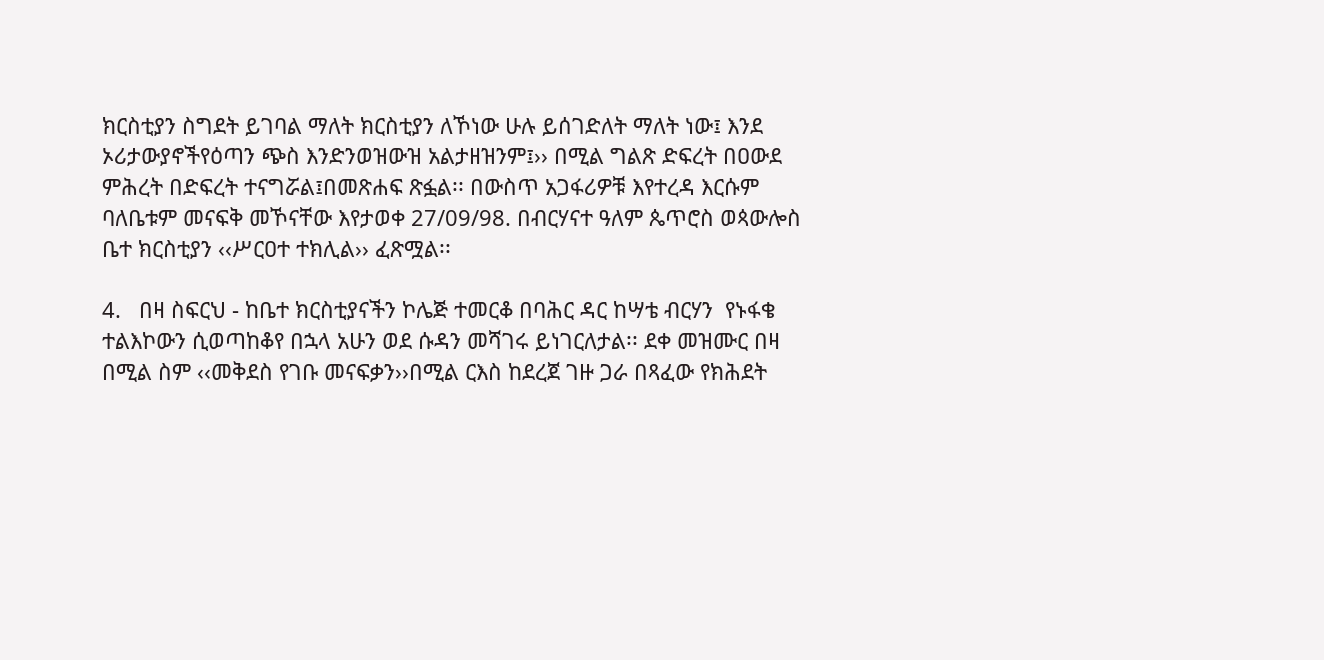ክርስቲያን ስግደት ይገባል ማለት ክርስቲያን ለኾነው ሁሉ ይሰገድለት ማለት ነው፤ እንደ ኦሪታውያኖችየዕጣን ጭስ እንድንወዝውዝ አልታዘዝንም፤›› በሚል ግልጽ ድፍረት በዐውደ ምሕረት በድፍረት ተናግሯል፤በመጽሐፍ ጽፏል፡፡ በውስጥ አጋፋሪዎቹ እየተረዳ እርሱም ባለቤቱም መናፍቅ መኾናቸው እየታወቀ 27/09/98. በብርሃናተ ዓለም ጴጥሮስ ወጳውሎስ ቤተ ክርስቲያን ‹‹ሥርዐተ ተክሊል›› ፈጽሟል፡፡

4.   በዛ ስፍርህ - ከቤተ ክርስቲያናችን ኮሌጅ ተመርቆ በባሕር ዳር ከሣቴ ብርሃን  የኑፋቄ ተልእኮውን ሲወጣከቆየ በኋላ አሁን ወደ ሱዳን መሻገሩ ይነገርለታል፡፡ ደቀ መዝሙር በዛ በሚል ስም ‹‹መቅደስ የገቡ መናፍቃን››በሚል ርእስ ከደረጀ ገዙ ጋራ በጻፈው የክሕደት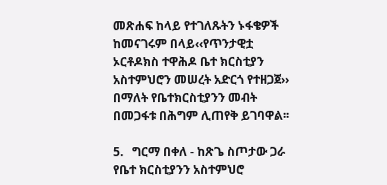መጽሐፍ ከላይ የተገለጹትን ኑፋቄዎች ከመናገሩም በላይ‹‹የጥንታዊቷ ኦርቶዶክስ ተዋሕዶ ቤተ ክርስቲያን አስተምህሮን መሠረት አድርጎ የተዘጋጀ›› በማለት የቤተክርስቲያንን መብት በመጋፋቱ በሕግም ሊጠየቅ ይገባዋል፡፡

5.   ግርማ በቀለ - ከጽጌ ስጦታው ጋራ የቤተ ክርስቲያንን አስተምህሮ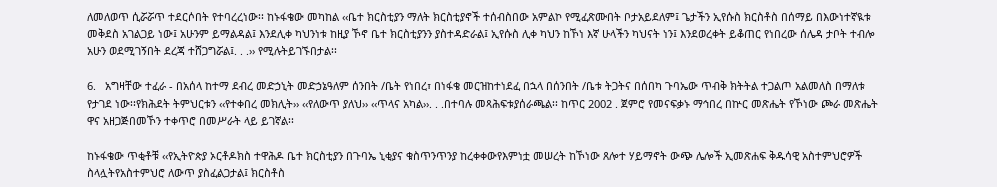ለመለወጥ ሲሯሯጥ ተደርሶበት የተባረረነው፡፡ ከኑፋቄው መካከል ‹‹ቤተ ክርስቲያን ማለት ክርስቲያኖች ተሰብስበው አምልኮ የሚፈጽሙበት ቦታአይደለም፤ ጌታችን ኢየሱስ ክርስቶስ በሰማይ በእውነተኛዪቱ መቅደስ አገልጋይ ነው፤ አሁንም ይማልዳል፤ እንደሊቀ ካህንነቱ ከዚያ ኾኖ ቤተ ክርስቲያንን ያስተዳድራል፤ ኢየሱስ ሊቀ ካህን ከኾነ እኛ ሁላችን ካህናት ነን፤ እንደወረቀት ይቆጠር የነበረው ሰሌዳ ታቦት ተብሎ አሁን ወደሚገኝበት ደረጃ ተሸጋግሯል፤. . .›› የሚሉትይገኙበታል፡፡

6.   አግዛቸው ተፈራ - በአሰላ ከተማ ደብረ መድኃኒት መድኃኔዓለም ሰንበት /ቤት የነበረ፣ በነፋቄ መርዝከተነደፈ በኋላ በሰንበት /ቤቱ ትጋትና በሰበካ ጉባኤው ጥብቅ ክትትል ተጋልጦ አልመለስ በማለቱ የታገደ ነው፡፡የክሕደት ትምህርቱን ‹‹የተቀበረ መክሊት›› ‹‹የለውጥ ያለህ›› ‹‹ጥላና አካል››. . .በተባሉ መጻሕፍቱያሰራጫል፡፡ ከጥር 2002 . ጀምሮ የመናፍቃኑ ማኅበረ በኵር መጽሔት የኾነው ጮራ መጽሔት ዋና አዘጋጅበመኾን ተቀጥሮ በመሥራት ላይ ይገኛል፡፡

ከኑፋቄው ጥቂቶቹ ‹‹የኢትዮጵያ ኦርቶዶክስ ተዋሕዶ ቤተ ክርስቲያን በጉባኤ ኒቂያና ቁስጥንጥንያ ከረቀቀውየእምነቷ መሠረት ከኾነው ጸሎተ ሃይማኖት ውጭ ሌሎች ኢመጽሐፍ ቅዱሳዊ አስተምህሮዎች ስላሏትየአስተምህሮ ለውጥ ያስፈልጋታል፤ ክርስቶስ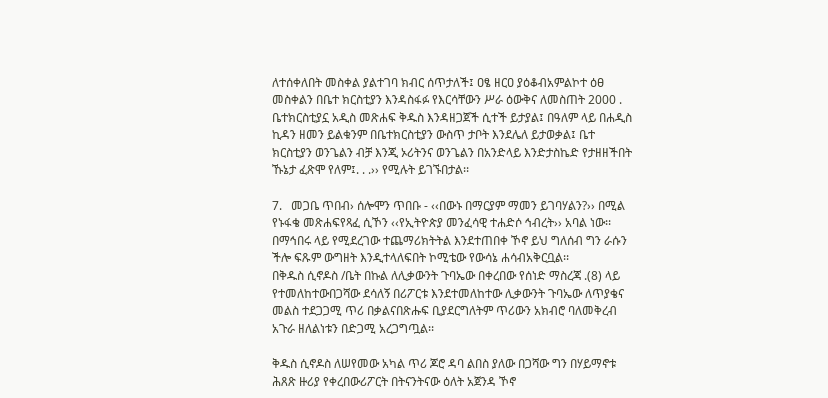ለተሰቀለበት መስቀል ያልተገባ ክብር ሰጥታለች፤ ዐፄ ዘርዐ ያዕቆብአምልኮተ ዕፀ መስቀልን በቤተ ክርስቲያን እንዳስፋፉ የእርሳቸውን ሥራ ዕውቅና ለመስጠት 2000 . ቤተክርስቲያኗ አዲስ መጽሐፍ ቅዱስ እንዳዘጋጀች ሲተች ይታያል፤ በዓለም ላይ በሐዲስ ኪዳን ዘመን ይልቁንም በቤተክርስቲያን ውስጥ ታቦት እንደሌለ ይታወቃል፤ ቤተ ክርስቲያን ወንጌልን ብቻ እንጂ ኦሪትንና ወንጌልን በአንድላይ እንድታስኬድ የታዘዘችበት ኹኔታ ፈጽሞ የለም፤. . .›› የሚሉት ይገኙበታል፡፡

7.   መጋቤ ጥበብ› ሰሎሞን ጥበቡ - ‹‹በውኑ በማርያም ማመን ይገባሃልን?›› በሚል የኑፋቄ መጽሐፍየጻፈ ሲኾን ‹‹የኢትዮጵያ መንፈሳዊ ተሐድሶ ኅብረት›› አባል ነው፡፡ በማኅበሩ ላይ የሚደረገው ተጨማሪክትትል እንደተጠበቀ ኾኖ ይህ ግለሰብ ግን ራሱን ችሎ ፍጹም ውግዘት እንዲተላለፍበት ኮሚቴው የውሳኔ ሐሳብአቅርቧል፡፡
በቅዱስ ሲኖዶስ /ቤት በኩል ለሊቃውንት ጉባኤው በቀረበው የሰነድ ማስረጃ .(8) ላይ የተመለከተውበጋሻው ደሳለኝ በሪፖርቱ እንደተመለከተው ሊቃውንት ጉባኤው ለጥያቄና መልስ ተደጋጋሚ ጥሪ በቃልናበጽሑፍ ቢያደርግለትም ጥሪውን አክብሮ ባለመቅረብ አጉራ ዘለልነቱን በድጋሚ አረጋግጧል፡፡

ቅዱስ ሲኖዶስ ለሠየመው አካል ጥሪ ጆሮ ዳባ ልበስ ያለው በጋሻው ግን በሃይማኖቱ ሕጸጽ ዙሪያ የቀረበውሪፖርት በትናንትናው ዕለት አጀንዳ ኾኖ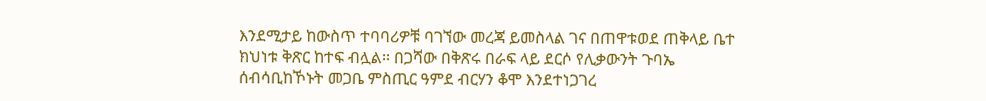እንደሚታይ ከውስጥ ተባባሪዎቹ ባገኘው መረጃ ይመስላል ገና በጠዋቱወደ ጠቅላይ ቤተ ክህነቱ ቅጽር ከተፍ ብሏል፡፡ በጋሻው በቅጽሩ በራፍ ላይ ደርሶ የሊቃውንት ጉባኤ ሰብሳቢከኾኑት መጋቤ ምስጢር ዓምደ ብርሃን ቆሞ እንደተነጋገረ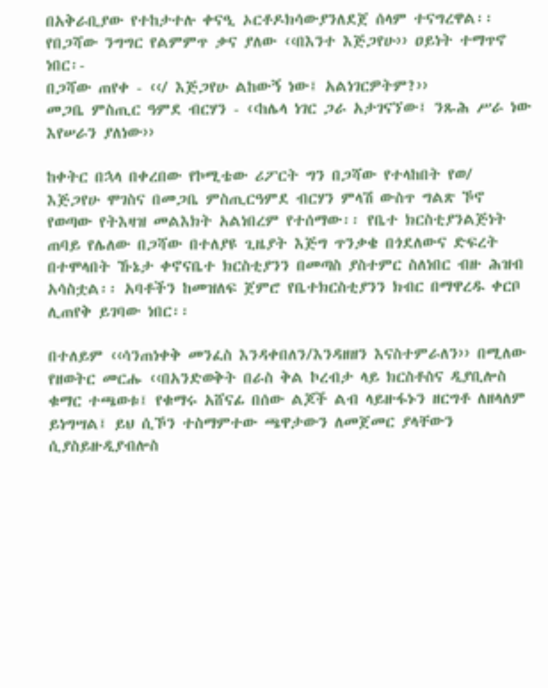በአቅራቢያው የተከታተሉ ቀናዒ ኦርቶዶክሳውያንለደጀ ሰላም ተናግረዋል፡፡ የበጋሻው ንግግር የልምምጥ ቃና ያለው ‹‹በእንተ እጅጋየሁ›› ዐይነት ተማጥኖ ነበር፡-
በጋሻው ጠየቀ - ‹‹/ እጅጋየሁ ልከውኝ ነው፤ አልነገርዎትም?››
መጋቤ ምስጢር ዓምደ ብርሃን - ‹‹ከሌላ ነገር ጋራ አታገናኘው፤ ንጹሕ ሥራ ነው እየሠራን ያለነው››

ከቀትር በኋላ በቀረበው የኮሚቴው ሪፖርት ግን በጋሻው የተላከበት የወ/ እጅጋየሁ ሞገስና በመጋቤ ምስጢርዓምደ ብርሃን ምላሽ ውስጥ ግልጽ ኾኖ የወጣው የትእዛዝ መልእክት አልነበረም የተሰማው፡፡ የቤተ ክርስቲያንልጅነት ጠባይ የሌለው በጋሻው በተለያዩ ጊዜያት እጅግ ጥንቃቄ በጎደለውና ድፍረት በተሞላበት ኹኔታ ቀኖናቤተ ክርስቲያንን በመጣስ ያስተምር ስለነበር ብዙ ሕዝብ አሳስቷል፡፡ አባቶችን ከመዝለፍ ጀምሮ የቤተክርስቲያንን ክብር በማዋረዱ ቀርቦ ሊጠየቅ ይገባው ነበር፡፡

በተለይም ‹‹ሳንጠነቀቅ መንፈስ እንዳቀበለን/እንዳዘዘን እናስተምራለን›› በሚለው የዘወትር መርሑ ‹‹በአንድወቅት በራስ ቅል ኮረብታ ላይ ክርስቶስና ዲያቢሎስ ቁማር ተጫወቱ፤ የቁማሩ አሸናፊ በሰው ልጆች ልብ ላይዙፋኑን ዘርግቶ ለዘላለም ይነግሣል፤ ይህ ሲኾን ተስማምተው ጫዋታውን ለመጀመር ያላቸውን ሲያስይዙዲያብሎስ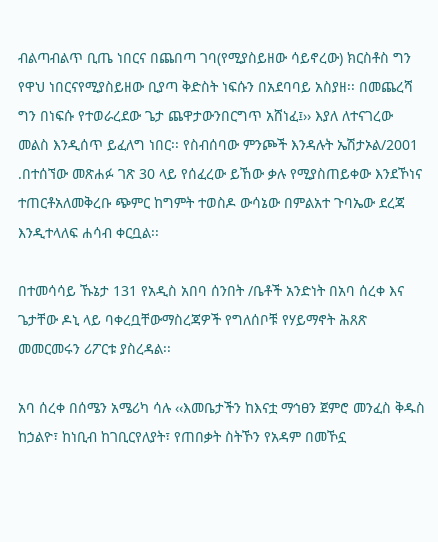ብልጣብልጥ ቢጤ ነበርና በጨበጣ ገባ(የሚያስይዘው ሳይኖረው) ክርስቶስ ግን የዋህ ነበርናየሚያስይዘው ቢያጣ ቅድስት ነፍሱን በአደባባይ አስያዘ፡፡ በመጨረሻ ግን በነፍሱ የተወራረደው ጌታ ጨዋታውንበርግጥ አሸነፈ፤›› እያለ ለተናገረው መልስ እንዲሰጥ ይፈለግ ነበር፡፡ የስብሰባው ምንጮች እንዳሉት ኤሽታኦል/2001 .በተሰኘው መጽሐፉ ገጽ 30 ላይ የሰፈረው ይኸው ቃሉ የሚያስጠይቀው እንደኾነና ተጠርቶአለመቅረቡ ጭምር ከግምት ተወስዶ ውሳኔው በምልአተ ጉባኤው ደረጃ እንዲተላለፍ ሐሳብ ቀርቧል፡፡

በተመሳሳይ ኹኔታ 131 የአዲስ አበባ ሰንበት /ቤቶች አንድነት በአባ ሰረቀ እና ጌታቸው ዶኒ ላይ ባቀረቧቸውማስረጃዎች የግለሰቦቹ የሃይማኖት ሕጸጽ መመርመሩን ሪፖርቱ ያስረዳል፡፡

አባ ሰረቀ በሰሜን አሜሪካ ሳሉ ‹‹እመቤታችን ከእናቷ ማኅፀን ጀምሮ መንፈስ ቅዱስ ከኃልዮ፣ ከነቢብ ከገቢርየለያት፣ የጠበቃት ስትኾን የአዳም በመኾኗ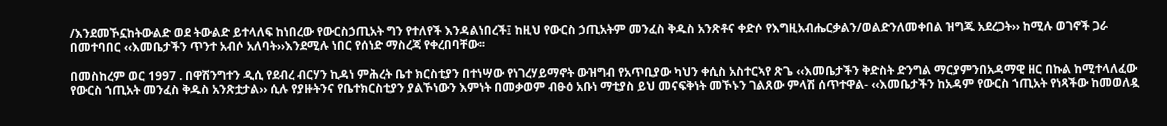/እንደመኾኗከትውልድ ወደ ትውልድ ይተላለፍ ከነበረው የውርስኃጢአት ግን የተለየች እንዳልነበረች፤ ከዚህ የውርስ ኃጢአትም መንፈስ ቅዱስ አንጽቶና ቀድሶ የእግዚአብሔርቃልን/ወልድንለመቀበል ዝግጁ አደረጋት›› ከሚሉ ወገኖች ጋራ በመተባበር ‹‹እመቤታችን ጥንተ አብሶ አለባት››እንደሚሉ ነበር የሰነድ ማስረጃ የቀረበባቸው፡፡

በመስከረም ወር 1997 . በዋሽንግተን ዲሲ የደብረ ብርሃን ኪዳነ ምሕረት ቤተ ክርስቲያን በተነሣው የነገረሃይማኖት ውዝግብ የአጥቢያው ካህን ቀሲስ አስተርኣየ ጽጌ ‹‹እመቤታችን ቅድስት ድንግል ማርያምንበአዳማዊ ዘር በኩል ከሚተላለፈው የውርስ ኀጢአት መንፈስ ቅዱስ አንጽቷታል›› ሲሉ የያዙትንና የቤተክርስቲያን ያልኾነውን እምነት በመቃወም ብፁዕ አቡነ ማቲያስ ይህ መናፍቅነት መኾኑን ገልጸው ምላሽ ሰጥተዋል- ‹‹እመቤታችን ከአዳም የውርስ ኀጢአት የነጻችው ከመወለዷ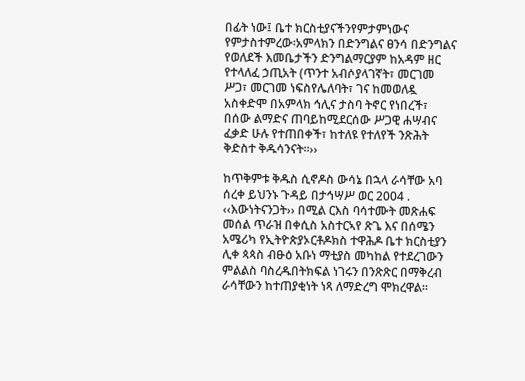በፊት ነው፤ ቤተ ክርስቲያናችንየምታምነውና የምታስተምረው፡አምላክን በድንግልና ፀንሳ በድንግልና የወለደች እመቤታችን ድንግልማርያም ከአዳም ዘር የተላለፈ ኃጢአት (ጥንተ አብሶያላገኛት፣ መርገመ ሥጋ፣ መርገመ ነፍስየሌለባት፣ ገና ከመወለዷ አስቀድሞ በአምላክ ኅሊና ታስባ ትኖር የነበረች፣ በሰው ልማድና ጠባይከሚደርሰው ሥጋዊ ሐሣብና ፈቃድ ሁሉ የተጠበቀች፣ ከተለዩ የተለየች ንጽሕት ቅድስተ ቅዱሳንናት፡፡››

ከጥቅምቱ ቅዱስ ሲኖዶስ ውሳኔ በኋላ ራሳቸው አባ ሰረቀ ይህንኑ ጉዳይ በታኅሣሥ ወር 2004 . ‹‹እውነትናንጋት›› በሚል ርእስ ባሳተሙት መጽሐፍ መሰል ጥራዝ በቀሲስ አስተርኣየ ጽጌ እና በሰሜን አሜሪካ የኢትዮጵያኦርቶዶክስ ተዋሕዶ ቤተ ክርስቲያን ሊቀ ጳጳስ ብፁዕ አቡነ ማቲያስ መካከል የተደረገውን ምልልስ ባስረዱበትክፍል ነገሩን በንጽጽር በማቅረብ ራሳቸውን ከተጠያቂነት ነጻ ለማድረግ ሞክረዋል፡፡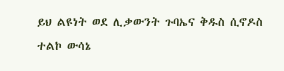ይህ ልዩነት ወደ ሊቃውንት ጉባኤና ቅዱስ ሲኖዶስ ተልኮ ውሳኔ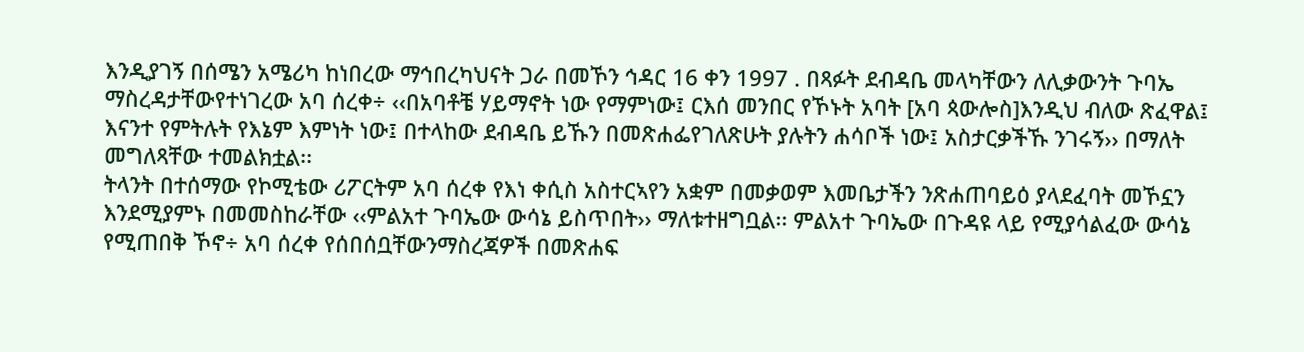እንዲያገኝ በሰሜን አሜሪካ ከነበረው ማኅበረካህናት ጋራ በመኾን ኅዳር 16 ቀን 1997 . በጻፉት ደብዳቤ መላካቸውን ለሊቃውንት ጉባኤ ማስረዳታቸውየተነገረው አባ ሰረቀ÷ ‹‹በአባቶቼ ሃይማኖት ነው የማምነው፤ ርእሰ መንበር የኾኑት አባት [አባ ጳውሎስ]እንዲህ ብለው ጽፈዋል፤ እናንተ የምትሉት የእኔም እምነት ነው፤ በተላከው ደብዳቤ ይኹን በመጽሐፌየገለጽሁት ያሉትን ሐሳቦች ነው፤ አስታርቃችኹ ንገሩኝ›› በማለት መግለጻቸው ተመልክቷል፡፡
ትላንት በተሰማው የኮሚቴው ሪፖርትም አባ ሰረቀ የእነ ቀሲስ አስተርኣየን አቋም በመቃወም እመቤታችን ንጽሐጠባይዕ ያላደፈባት መኾኗን እንደሚያምኑ በመመስከራቸው ‹‹ምልአተ ጉባኤው ውሳኔ ይስጥበት›› ማለቱተዘግቧል፡፡ ምልአተ ጉባኤው በጉዳዩ ላይ የሚያሳልፈው ውሳኔ የሚጠበቅ ኾኖ÷ አባ ሰረቀ የሰበሰቧቸውንማስረጃዎች በመጽሐፍ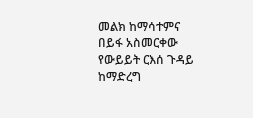መልክ ከማሳተምና በይፋ አስመርቀው የውይይት ርእሰ ጉዳይ ከማድረግ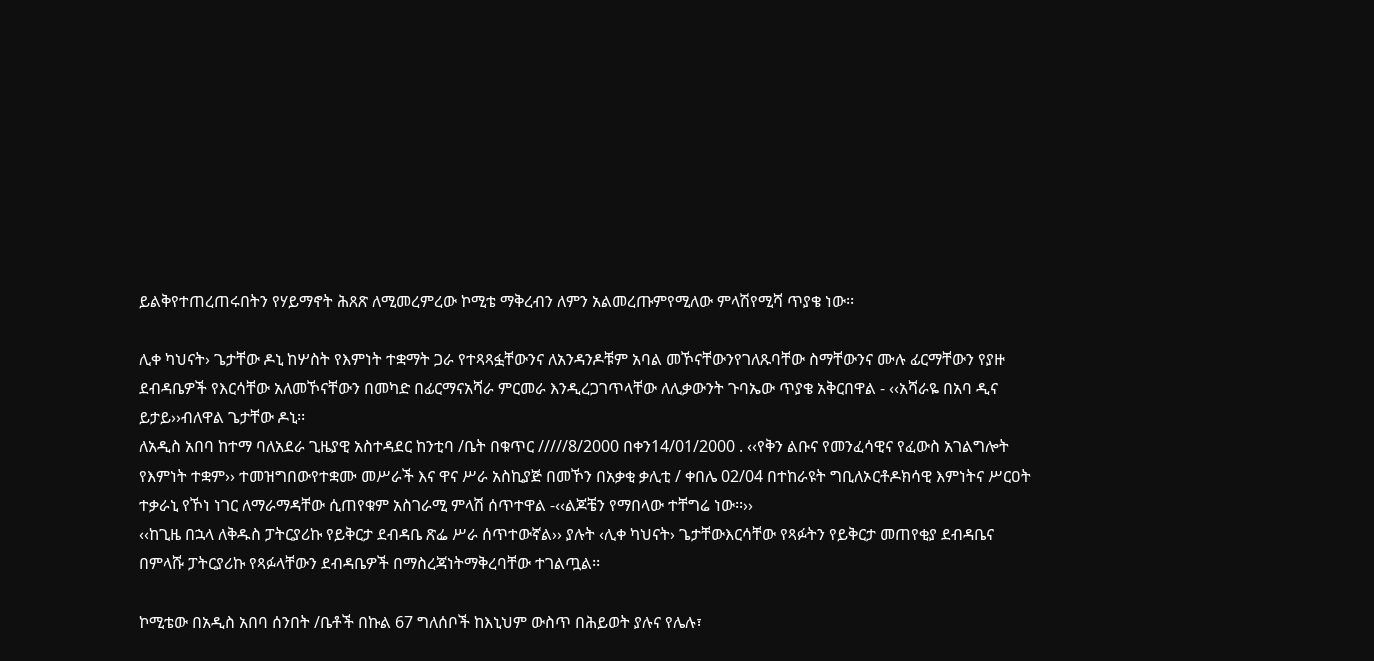ይልቅየተጠረጠሩበትን የሃይማኖት ሕጸጽ ለሚመረምረው ኮሚቴ ማቅረብን ለምን አልመረጡምየሚለው ምላሽየሚሻ ጥያቄ ነው፡፡

ሊቀ ካህናት› ጌታቸው ዶኒ ከሦስት የእምነት ተቋማት ጋራ የተጻጻፏቸውንና ለአንዳንዶቹም አባል መኾናቸውንየገለጹባቸው ስማቸውንና ሙሉ ፊርማቸውን የያዙ ደብዳቤዎች የእርሳቸው አለመኾናቸውን በመካድ በፊርማናአሻራ ምርመራ እንዲረጋገጥላቸው ለሊቃውንት ጉባኤው ጥያቄ አቅርበዋል - ‹‹አሻራዬ በአባ ዲና ይታይ››ብለዋል ጌታቸው ዶኒ፡፡
ለአዲስ አበባ ከተማ ባለአደራ ጊዜያዊ አስተዳደር ከንቲባ /ቤት በቁጥር /////8/2000 በቀን14/01/2000 . ‹‹የቅን ልቡና የመንፈሳዊና የፈውስ አገልግሎት የእምነት ተቋም›› ተመዝግበውየተቋሙ መሥራች እና ዋና ሥራ አስኪያጅ በመኾን በአቃቂ ቃሊቲ / ቀበሌ 02/04 በተከራዩት ግቢለኦርቶዶክሳዊ እምነትና ሥርዐት ተቃራኒ የኾነ ነገር ለማራማዳቸው ሲጠየቁም አስገራሚ ምላሽ ሰጥተዋል -‹‹ልጆቼን የማበላው ተቸግሬ ነው፡፡››
‹‹ከጊዜ በኋላ ለቅዱስ ፓትርያሪኩ የይቅርታ ደብዳቤ ጽፌ ሥራ ሰጥተውኛል›› ያሉት ‹ሊቀ ካህናት› ጌታቸውእርሳቸው የጻፉትን የይቅርታ መጠየቂያ ደብዳቤና በምላሹ ፓትርያሪኩ የጻፉላቸውን ደብዳቤዎች በማስረጃነትማቅረባቸው ተገልጧል፡፡

ኮሚቴው በአዲስ አበባ ሰንበት /ቤቶች በኩል 67 ግለሰቦች ከእኒህም ውስጥ በሕይወት ያሉና የሌሉ፣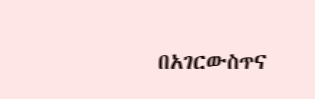በአገርውስጥና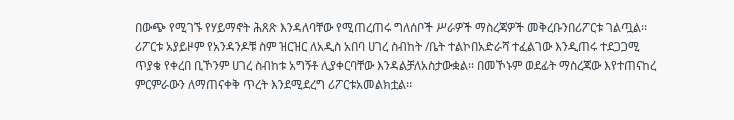በውጭ የሚገኙ የሃይማኖት ሕጸጽ እንዳለባቸው የሚጠረጠሩ ግለሰቦች ሥራዎች ማስረጃዎች መቅረቡንበሪፖርቱ ገልጧል፡፡ ሪፖርቱ አያይዞም የአንዳንዶቹ ስም ዝርዝር ለአዲስ አበባ ሀገረ ስብከት /ቤት ተልኮበአድራሻ ተፈልገው እንዲጠሩ ተደጋጋሚ ጥያቄ የቀረበ ቢኾንም ሀገረ ስብከቱ አግኝቶ ሊያቀርባቸው እንዳልቻለአስታውቋል፡፡ በመኾኑም ወደፊት ማስረጃው እየተጠናከረ ምርምራውን ለማጠናቀቅ ጥረት እንደሚደረግ ሪፖርቱአመልክቷል፡፡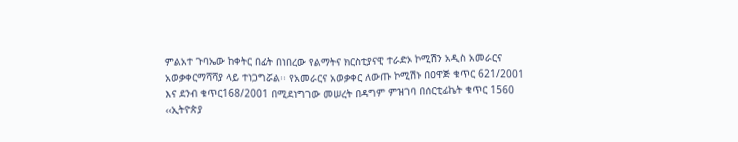ምልአተ ጉባኤው ከቀትር በፊት በነበረው የልማትና ክርስቲያናዊ ተራድኦ ኮሚሽን አዲስ አመራርና አወቃቀርማሻሻያ ላይ ተነጋግሯል፡፡ የአመራርና አወቃቀር ለውጡ ኮሚሽኑ በዐዋጅ ቁጥር 621/2001 እና ደንብ ቁጥር168/2001 በሚደነግገው መሠረት በዳግም ምዝገባ በሰርቲፊኬት ቁጥር 1560 ‹‹ኢትዮጵያ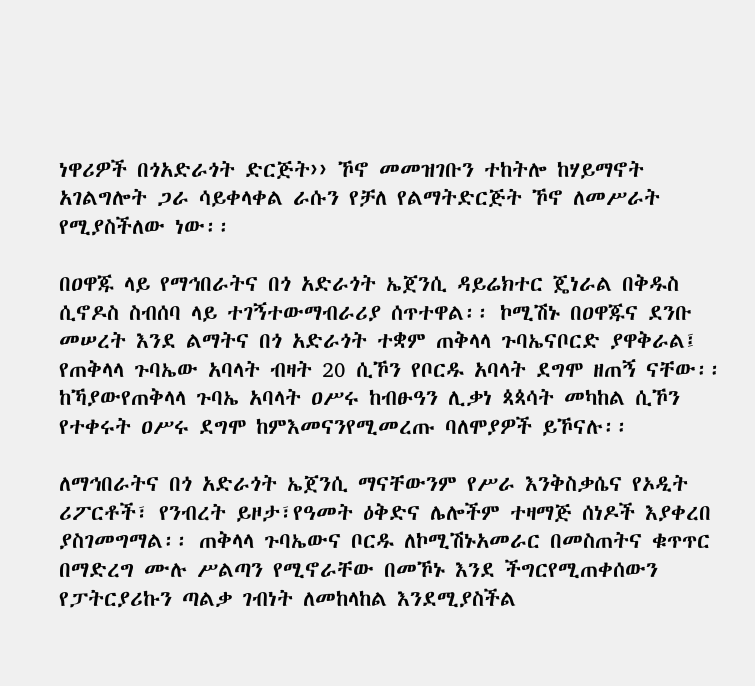ነዋሪዎች በጎአድራጎት ድርጅት›› ኾኖ መመዝገቡን ተከትሎ ከሃይማኖት አገልግሎት ጋራ ሳይቀላቀል ራሱን የቻለ የልማትድርጅት ኾኖ ለመሥራት የሚያስችለው ነው፡፡

በዐዋጁ ላይ የማኅበራትና በጎ አድራጎት ኤጀንሲ ዳይሬክተር ጄነራል በቅዱስ ሲኖዶስ ስብሰባ ላይ ተገኝተውማብራሪያ ሰጥተዋል፡፡ ኮሚሽኑ በዐዋጁና ደንቡ መሠረት እንደ ልማትና በጎ አድራጎት ተቋም ጠቅላላ ጉባኤናቦርድ ያዋቅራል፤ የጠቅላላ ጉባኤው አባላት ብዛት 20 ሲኾን የቦርዱ አባላት ደግሞ ዘጠኝ ናቸው፡፡ ከኻያውየጠቅላላ ጉባኤ አባላት ዐሥሩ ከብፁዓን ሊቃነ ጳጳሳት መካከል ሲኾን የተቀሩት ዐሥሩ ደግሞ ከምእመናንየሚመረጡ ባለሞያዎች ይኾናሉ፡፡

ለማኅበራትና በጎ አድራጎት ኤጀንሲ ማናቸውንም የሥራ እንቅስቃሴና የኦዲት ሪፖርቶች፣ የንብረት ይዞታ፣የዓመት ዕቅድና ሌሎችም ተዛማጅ ሰነዶች እያቀረበ ያስገመግማል፡፡ ጠቅላላ ጉባኤውና ቦርዱ ለኮሚሽኑአመራር በመስጠትና ቁጥጥር በማድረግ ሙሉ ሥልጣን የሚኖራቸው በመኾኑ እንደ ችግርየሚጠቀሰውን የፓትርያሪኩን ጣልቃ ገብነት ለመከላከል እንደሚያስችል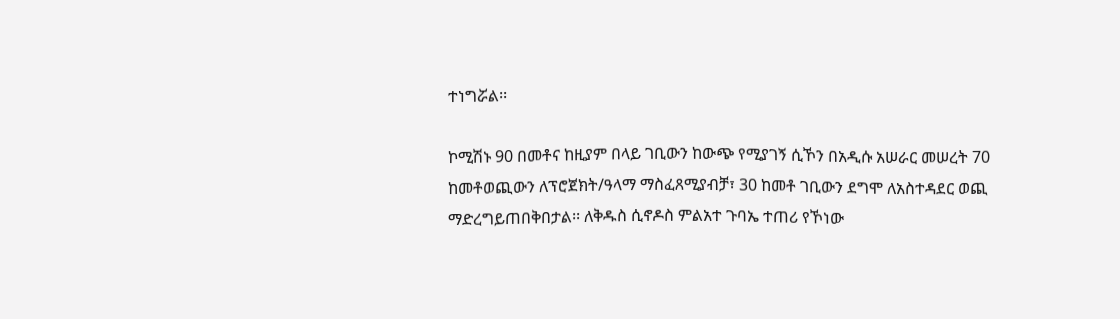ተነግሯል፡፡

ኮሚሽኑ 90 በመቶና ከዚያም በላይ ገቢውን ከውጭ የሚያገኝ ሲኾን በአዲሱ አሠራር መሠረት 70 ከመቶወጪውን ለፕሮጀክት/ዓላማ ማስፈጸሚያብቻ፣ 30 ከመቶ ገቢውን ደግሞ ለአስተዳደር ወጪ ማድረግይጠበቅበታል፡፡ ለቅዱስ ሲኖዶስ ምልአተ ጉባኤ ተጠሪ የኾነው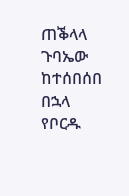ጠቕላላ ጉባኤው ከተሰበሰበ በኋላ የቦርዱ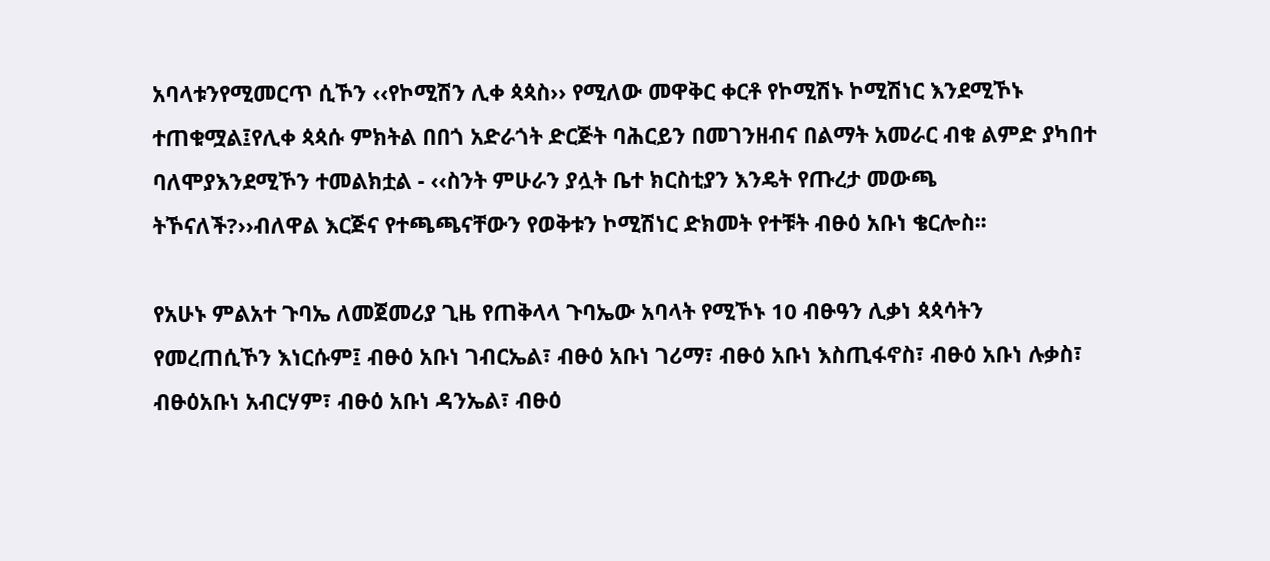አባላቱንየሚመርጥ ሲኾን ‹‹የኮሚሽን ሊቀ ጳጳስ›› የሚለው መዋቅር ቀርቶ የኮሚሽኑ ኮሚሽነር እንደሚኾኑ ተጠቁሟል፤የሊቀ ጳጳሱ ምክትል በበጎ አድራጎት ድርጅት ባሕርይን በመገንዘብና በልማት አመራር ብቁ ልምድ ያካበተ ባለሞያእንደሚኾን ተመልክቷል - ‹‹ስንት ምሁራን ያሏት ቤተ ክርስቲያን እንዴት የጡረታ መውጫ ትኾናለች?››ብለዋል እርጅና የተጫጫናቸውን የወቅቱን ኮሚሽነር ድክመት የተቹት ብፁዕ አቡነ ቄርሎስ፡፡

የአሁኑ ምልአተ ጉባኤ ለመጀመሪያ ጊዜ የጠቅላላ ጉባኤው አባላት የሚኾኑ 10 ብፁዓን ሊቃነ ጳጳሳትን የመረጠሲኾን እነርሱም፤ ብፁዕ አቡነ ገብርኤል፣ ብፁዕ አቡነ ገሪማ፣ ብፁዕ አቡነ እስጢፋኖስ፣ ብፁዕ አቡነ ሉቃስ፣ ብፁዕአቡነ አብርሃም፣ ብፁዕ አቡነ ዳንኤል፣ ብፁዕ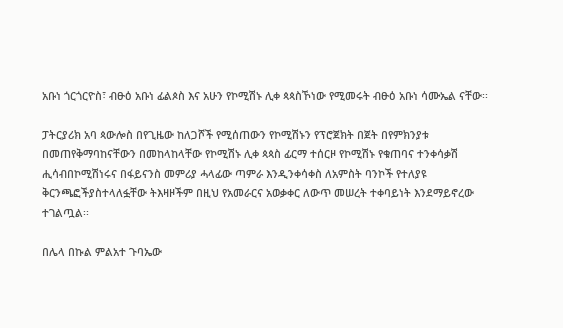አቡነ ጎርጎርዮስ፣ ብፁዕ አቡነ ፊልጶስ እና አሁን የኮሚሽኑ ሊቀ ጳጳስኾነው የሚመሩት ብፁዕ አቡነ ሳሙኤል ናቸው፡፡

ፓትርያሪክ አባ ጳውሎስ በየጊዜው ከለጋሾች የሚሰጠውን የኮሚሽኑን የፕሮጀክት በጀት በየምክንያቱ በመጠየቅማባከናቸውን በመከላከላቸው የኮሚሽኑ ሊቀ ጳጳስ ፊርማ ተሰርዞ የኮሚሽኑ የቁጠባና ተንቀሳቃሽ ሒሳብበኮሚሽነሩና በፋይናንስ መምሪያ ሓላፊው ጣምራ እንዲንቀሳቀስ ለአምስት ባንኮች የተለያዩ ቅርንጫፎችያስተላለፏቸው ትእዛዞችም በዚህ የአመራርና አወቃቀር ለውጥ መሠረት ተቀባይነት እንደማይኖረው ተገልጧል፡፡

በሌላ በኩል ምልአተ ጉባኤው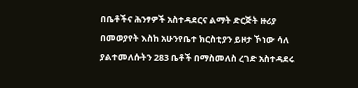በቤቶችና ሕንፃዎች አስተዳደርና ልማት ድርጅት ዙሪያ በመወያየት እስከ አሁንየቤተ ክርስቲያን ይዞታ ኾነው ሳለ ያልተመለሱትን 283 ቤቶች በማስመለስ ረገድ አስተዳደሩ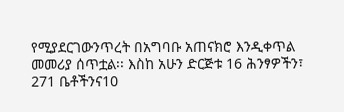የሚያደርገውንጥረት በአግባቡ አጠናክሮ እንዲቀጥል መመሪያ ሰጥቷል፡፡ እስከ አሁን ድርጅቱ 16 ሕንፃዎችን፣ 271 ቤቶችንና10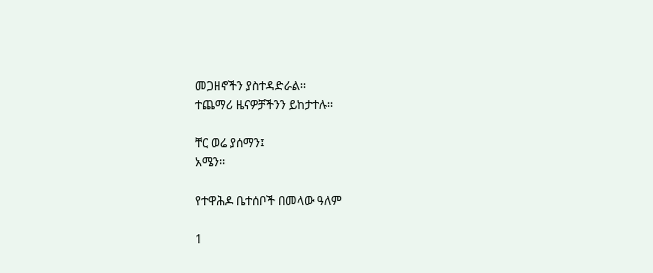መጋዘኖችን ያስተዳድራል፡፡
ተጨማሪ ዜናዎቻችንን ይከታተሉ፡፡

ቸር ወሬ ያሰማን፤
አሜን፡፡

የተዋሕዶ ቤተሰቦች በመላው ዓለም

1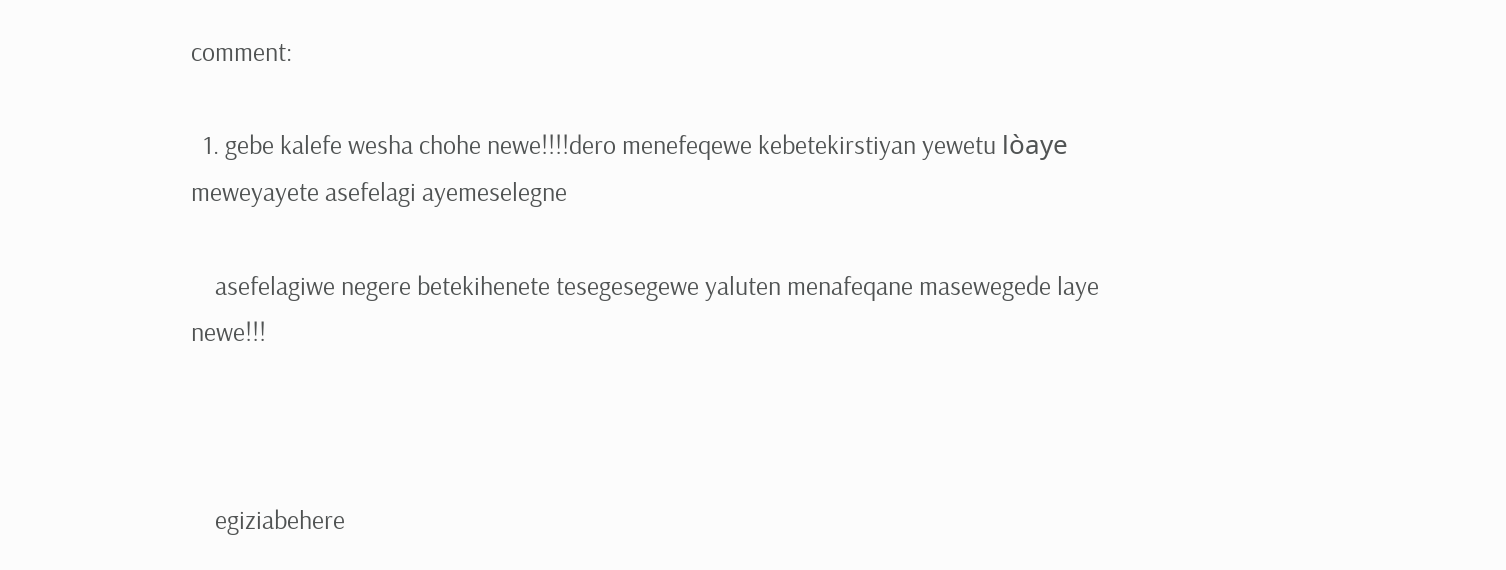comment:

  1. gebe kalefe wesha chohe newe!!!!dero menefeqewe kebetekirstiyan yewetu lòaye meweyayete asefelagi ayemeselegne

    asefelagiwe negere betekihenete tesegesegewe yaluten menafeqane masewegede laye newe!!!



    egiziabehere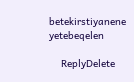betekirstiyanene yetebeqelen

    ReplyDelete